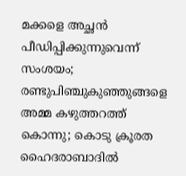മക്കളെ അച്ഛന്‍ പീഡിപ്പിക്കുന്നുവെന്ന് സംശയം; രണ്ടുപിഞ്ചുകുഞ്ഞുങ്ങളെ അമ്മ കഴുത്തറത്ത് കൊന്നു; കൊടു ക്രൂരത ഹൈദരാബാദില്‍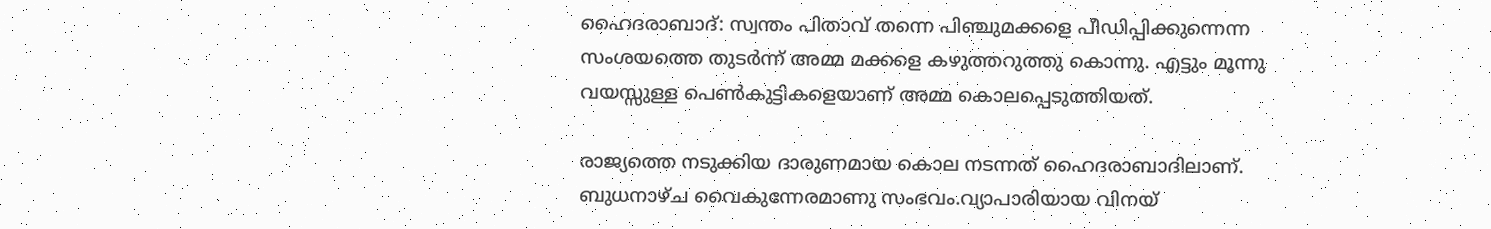ഹൈദരാബാദ്: സ്വന്തം പിതാവ് തന്നെ പിഞ്ചുമക്കളെ പീഡിപ്പിക്കുന്നെന്ന സംശയത്തെ തുടര്‍ന്ന് അമ്മ മക്കളെ കഴുത്തറുത്തു കൊന്നു. എട്ടും മൂന്നു വയസ്സുള്ള പെണ്‍കുട്ടികളെയാണ് അമ്മ കൊലപ്പെടുത്തിയത്.

രാജ്യത്തെ നടുക്കിയ ദാരുണമായ കൊല നടന്നത് ഹൈദരാബാദിലാണ്. ബുധനാഴ്ച വൈകുന്നേരമാണു സംഭവം.വ്യാപാരിയായ വിനയ്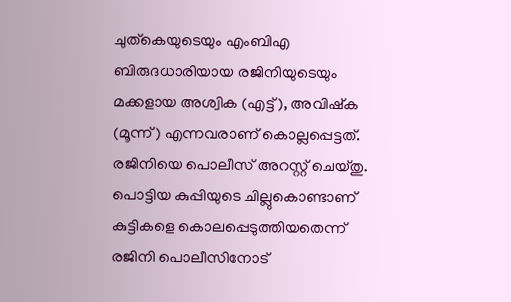ചുത്‌കെയുടെയും എംബിഎ ബിരുദധാരിയായ രജിനിയുടെയും മക്കളായ അശ്വിക (എട്ട്), അവിഷ്‌ക (മൂന്ന്) എന്നവരാണ് കൊല്ലപ്പെട്ടത്. രജിനിയെ പൊലീസ് അറസ്റ്റ് ചെയ്തു. പൊട്ടിയ കുപ്പിയുടെ ചില്ലുകൊണ്ടാണ് കുട്ടികളെ കൊലപ്പെടുത്തിയതെന്ന് രജിനി പൊലീസിനോട്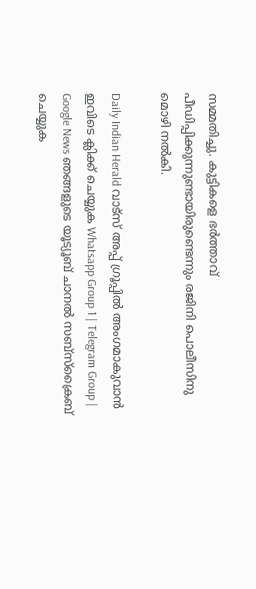സമ്മതിച്ചു. കുട്ടികളെ ഭര്‍ത്താവ് പീഡിപ്പിക്കുന്നുണ്ടായിരുണ്ടെന്നും രജിനി പൊലീസിനു മൊഴി നല്‍കി.

Daily Indian Herald വാട്സ് അപ്പ് ഗ്രൂപ്പിൽ അംഗമാകുവാൻ ഇവിടെ ക്ലിക്ക് ചെയ്യുക Whatsapp Group 1 | Telegram Group | Google News ഞങ്ങളുടെ യൂട്യൂബ് ചാനൽ സബ്സ്ക്രൈബ് ചെയ്യുക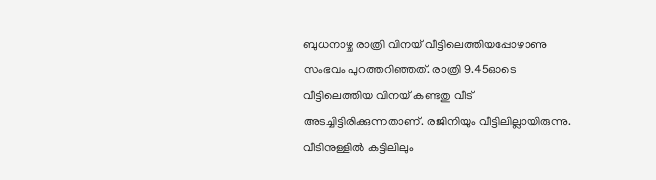ബുധനാഴ്ച രാത്രി വിനയ് വീട്ടിലെത്തിയപ്പോഴാണു സംഭവം പുറത്തറിഞ്ഞത്. രാത്രി 9.45ഓടെ വീട്ടിലെത്തിയ വിനയ് കണ്ടതു വീട് അടച്ചിട്ടിരിക്കുന്നതാണ്. രജിനിയും വീട്ടിലില്ലായിരുന്നു. വീടിനുള്ളില്‍ കട്ടിലിലും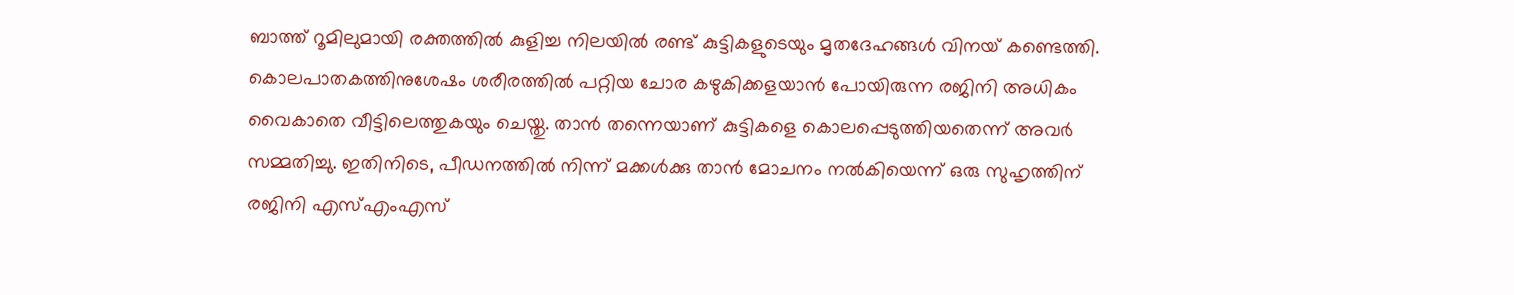ബാത്ത് റൂമിലുമായി രക്തത്തില്‍ കുളിച്ച നിലയില്‍ രണ്ട് കുട്ടികളുടെയും മൃതദേഹങ്ങള്‍ വിനയ് കണ്ടെത്തി. കൊലപാതകത്തിനുശേഷം ശരീരത്തില്‍ പറ്റിയ ചോര കഴുകിക്കളയാന്‍ പോയിരുന്ന രജിനി അധികം വൈകാതെ വീട്ടിലെത്തുകയും ചെയ്തു. താന്‍ തന്നെയാണ് കുട്ടികളെ കൊലപ്പെടുത്തിയതെന്ന് അവര്‍ സമ്മതിച്ചു. ഇതിനിടെ, പീഡനത്തില്‍ നിന്ന് മക്കള്‍ക്കു താന്‍ മോചനം നല്‍കിയെന്ന് ഒരു സുഹൃത്തിന് രജിനി എസ്എംഎസ്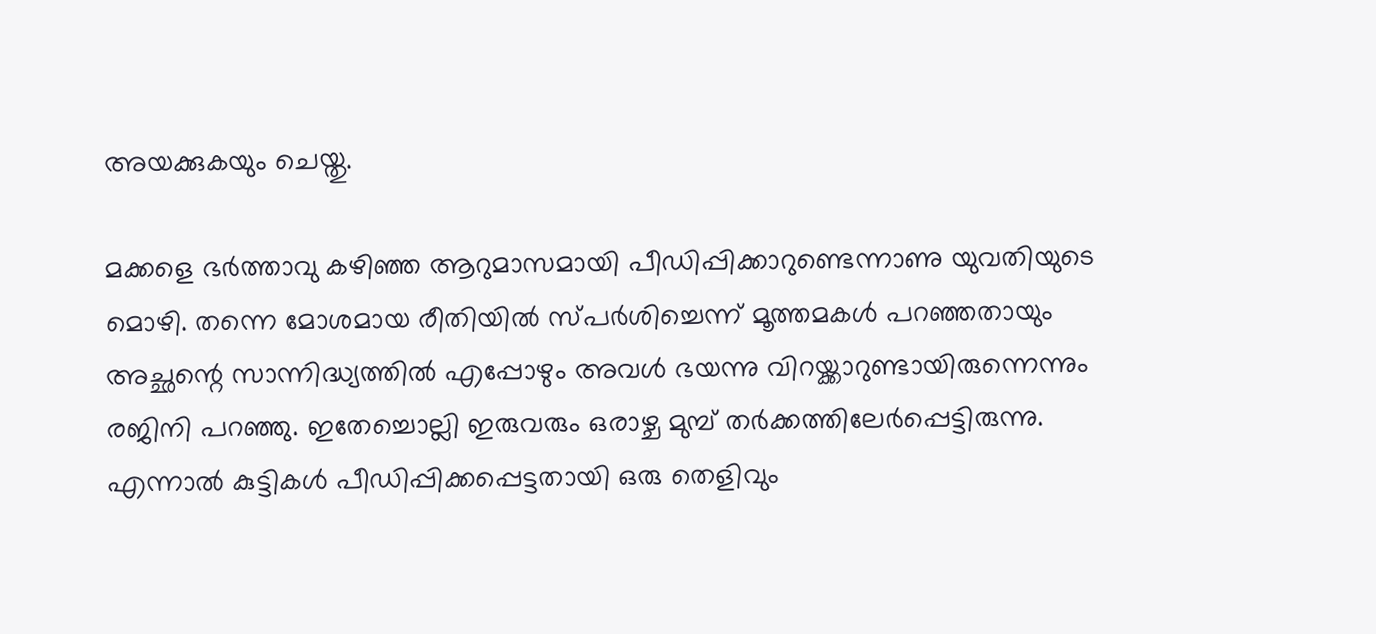അയക്കുകയും ചെയ്തു.

മക്കളെ ഭര്‍ത്താവു കഴിഞ്ഞ ആറുമാസമായി പീഡിപ്പിക്കാറുണ്ടെന്നാണു യുവതിയുടെ മൊഴി. തന്നെ മോശമായ രീതിയില്‍ സ്പര്‍ശിച്ചെന്ന് മൂത്തമകള്‍ പറഞ്ഞതായും അച്ഛന്റെ സാന്നിദ്ധ്യത്തില്‍ എപ്പോഴും അവള്‍ ഭയന്നു വിറയ്ക്കാറുണ്ടായിരുന്നെന്നും രജിനി പറഞ്ഞു. ഇതേച്ചൊല്ലി ഇരുവരും ഒരാഴ്ച മുമ്പ് തര്‍ക്കത്തിലേര്‍പ്പെട്ടിരുന്നു. എന്നാല്‍ കുട്ടികള്‍ പീഡിപ്പിക്കപ്പെട്ടതായി ഒരു തെളിവും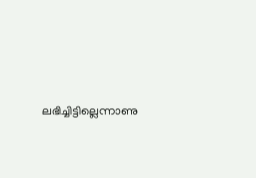ലഭിച്ചിട്ടില്ലെന്നാണു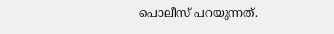പൊലീസ് പറയുന്നത്.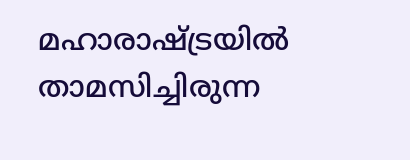മഹാരാഷ്ട്രയില്‍ താമസിച്ചിരുന്ന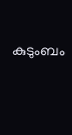കുടുംബം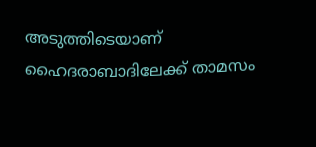അടുത്തിടെയാണ് ഹൈദരാബാദിലേക്ക് താമസം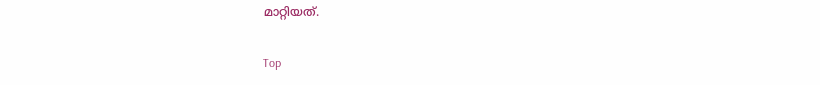മാറ്റിയത്.

Top